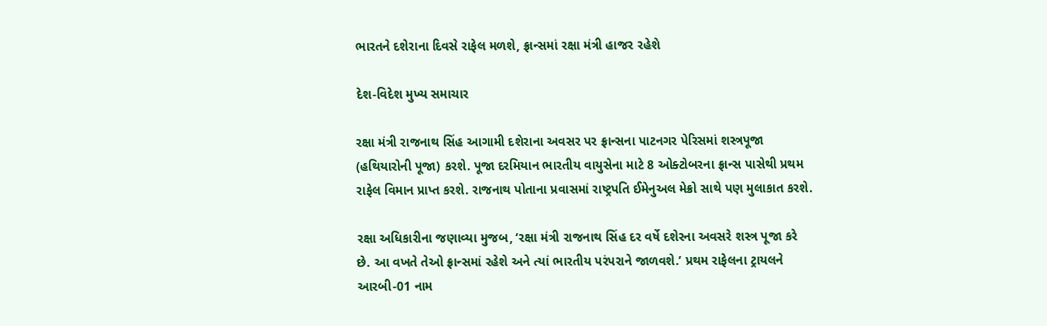ભારતને દશેરાના દિવસે રાફેલ મળશે, ફ્રાન્સમાં રક્ષા મંત્રી હાજર રહેશે

દેશ-વિદેશ મુખ્ય સમાચાર

રક્ષા મંત્રી રાજનાથ સિંહ આગામી દશેરાના અવસર પર ફ્રાન્સના પાટનગર પેરિસમાં શસ્ત્રપૂજા (હથિયારોની પૂજા) કરશે. પૂજા દરમિયાન ભારતીય વાયુસેના માટે 8 ઓક્ટોબરના ફ્રાન્સ પાસેથી પ્રથમ રાફેલ વિમાન પ્રાપ્ત કરશે. રાજનાથ પોતાના પ્રવાસમાં રાષ્ટ્રપતિ ઈમેનુઅલ મેક્રો સાથે પણ મુલાકાત કરશે.

રક્ષા અધિકારીના જણાવ્યા મુજબ, ‘રક્ષા મંત્રી રાજનાથ સિંહ દર વર્ષે દશેરના અવસરે શસ્ત્ર પૂજા કરે છે. આ વખતે તેઓ ફ્રાન્સમાં રહેશે અને ત્યાં ભારતીય પરંપરાને જાળવશે.’ પ્રથમ રાફેલના ટ્રાયલને આરબી-01 નામ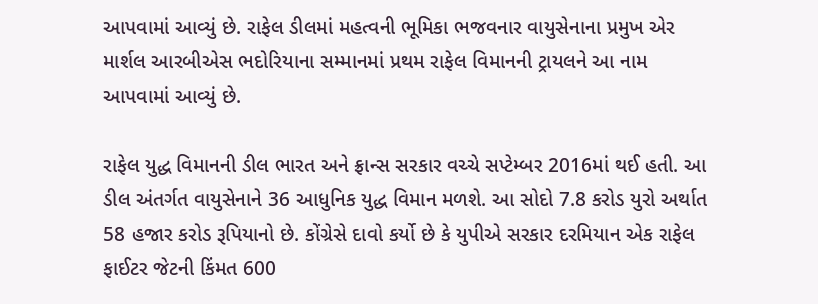આપવામાં આવ્યું છે. રાફેલ ડીલમાં મહત્વની ભૂમિકા ભજવનાર વાયુસેનાના પ્રમુખ એર માર્શલ આરબીએસ ભદોરિયાના સમ્માનમાં પ્રથમ રાફેલ વિમાનની ટ્રાયલને આ નામ આપવામાં આવ્યું છે.

રાફેલ યુદ્ધ વિમાનની ડીલ ભારત અને ફ્રાન્સ સરકાર વચ્ચે સપ્ટેમ્બર 2016માં થઈ હતી. આ ડીલ અંતર્ગત વાયુસેનાને 36 આધુનિક યુદ્ધ વિમાન મળશે. આ સોદો 7.8 કરોડ યુરો અર્થાત 58 હજાર કરોડ રૂપિયાનો છે. કોંગ્રેસે દાવો કર્યો છે કે યુપીએ સરકાર દરમિયાન એક રાફેલ ફાઈટર જેટની કિંમત 600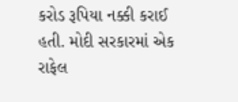કરોડ રૂપિયા નક્કી કરાઈ હતી. મોદી સરકારમાં એક રાફેલ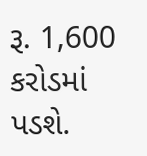રૂ. 1,600 કરોડમાં પડશે.